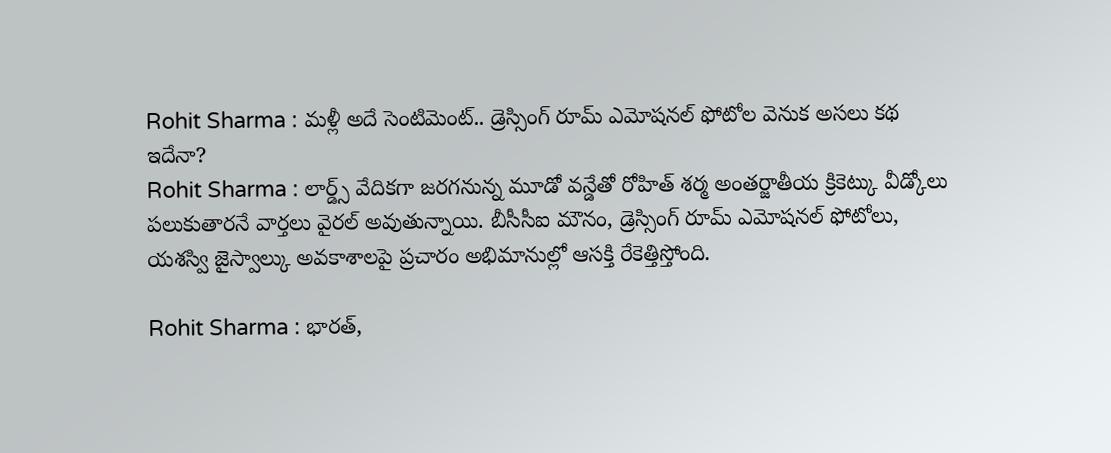Rohit Sharma : మళ్లీ అదే సెంటిమెంట్.. డ్రెస్సింగ్ రూమ్ ఎమోషనల్ ఫోటోల వెనుక అసలు కథ ఇదేనా?
Rohit Sharma : లార్డ్స్ వేదికగా జరగనున్న మూడో వన్డేతో రోహిత్ శర్మ అంతర్జాతీయ క్రికెట్కు వీడ్కోలు పలుకుతారనే వార్తలు వైరల్ అవుతున్నాయి. బీసీసీఐ మౌనం, డ్రెస్సింగ్ రూమ్ ఎమోషనల్ ఫోటోలు, యశస్వి జైస్వాల్కు అవకాశాలపై ప్రచారం అభిమానుల్లో ఆసక్తి రేకెత్తిస్తోంది.

Rohit Sharma : భారత్,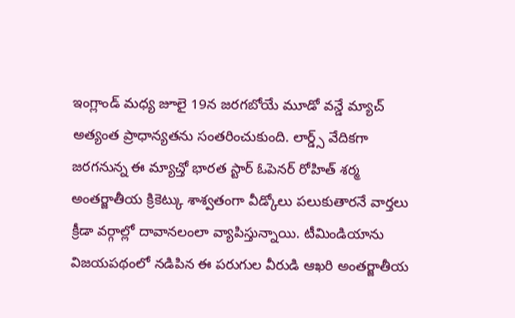ఇంగ్లాండ్ మధ్య జూలై 19న జరగబోయే మూడో వన్డే మ్యాచ్ అత్యంత ప్రాధాన్యతను సంతరించుకుంది. లార్డ్స్ వేదికగా జరగనున్న ఈ మ్యాచ్తో భారత స్టార్ ఓపెనర్ రోహిత్ శర్మ అంతర్జాతీయ క్రికెట్కు శాశ్వతంగా వీడ్కోలు పలుకుతారనే వార్తలు క్రీడా వర్గాల్లో దావానలంలా వ్యాపిస్తున్నాయి. టీమిండియాను విజయపథంలో నడిపిన ఈ పరుగుల వీరుడి ఆఖరి అంతర్జాతీయ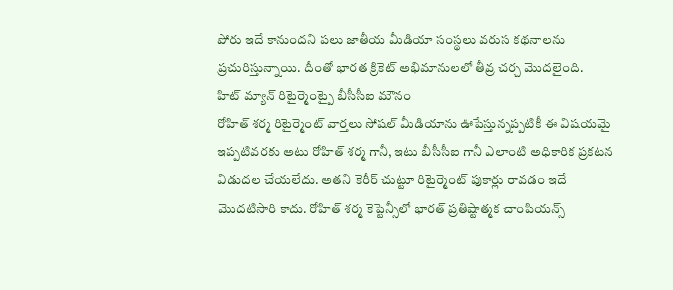పోరు ఇదే కానుందని పలు జాతీయ మీడియా సంస్థలు వరుస కథనాలను ప్రచురిస్తున్నాయి. దీంతో భారత క్రికెట్ అభిమానులలో తీవ్ర చర్చ మొదలైంది.
హిట్ మ్యాన్ రిటైర్మెంట్పై బీసీసీఐ మౌనం
రోహిత్ శర్మ రిటైర్మెంట్ వార్తలు సోషల్ మీడియాను ఊపేస్తున్నప్పటికీ ఈ విషయమై ఇప్పటివరకు అటు రోహిత్ శర్మ గానీ, ఇటు బీసీసీఐ గానీ ఎలాంటి అధికారిక ప్రకటన విడుదల చేయలేదు. అతని కెరీర్ చుట్టూ రిటైర్మెంట్ పుకార్లు రావడం ఇదే మొదటిసారి కాదు. రోహిత్ శర్మ కెప్టెన్సీలో భారత్ ప్రతిష్టాత్మక చాంపియన్స్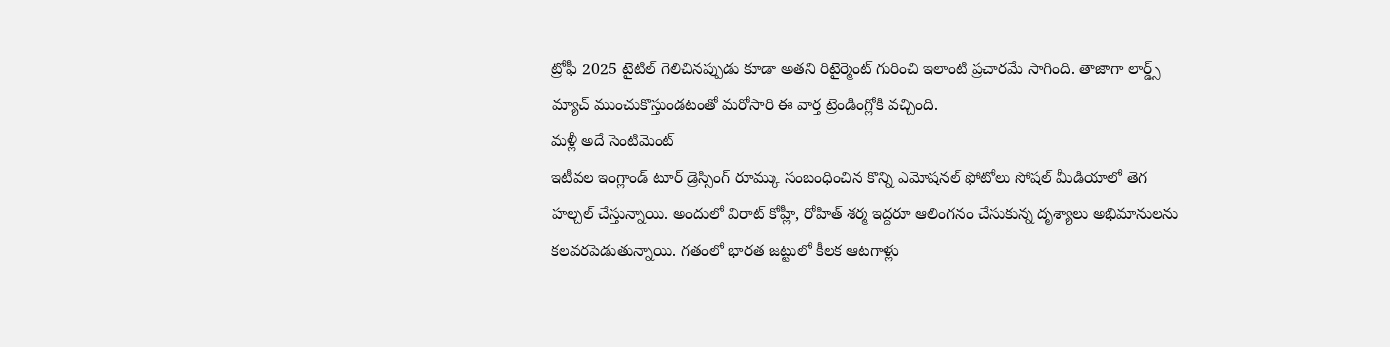ట్రోఫీ 2025 టైటిల్ గెలిచినప్పుడు కూడా అతని రిటైర్మెంట్ గురించి ఇలాంటి ప్రచారమే సాగింది. తాజాగా లార్డ్స్ మ్యాచ్ ముంచుకొస్తుండటంతో మరోసారి ఈ వార్త ట్రెండింగ్లోకి వచ్చింది.
మళ్లీ అదే సెంటిమెంట్
ఇటీవల ఇంగ్లాండ్ టూర్ డ్రెస్సింగ్ రూమ్కు సంబంధించిన కొన్ని ఎమోషనల్ ఫోటోలు సోషల్ మీడియాలో తెగ హల్చల్ చేస్తున్నాయి. అందులో విరాట్ కోహ్లీ, రోహిత్ శర్మ ఇద్దరూ ఆలింగనం చేసుకున్న దృశ్యాలు అభిమానులను కలవరపెడుతున్నాయి. గతంలో భారత జట్టులో కీలక ఆటగాళ్లు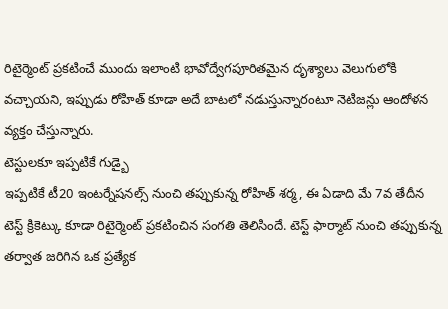రిటైర్మెంట్ ప్రకటించే ముందు ఇలాంటి భావోద్వేగపూరితమైన దృశ్యాలు వెలుగులోకి వచ్చాయని, ఇప్పుడు రోహిత్ కూడా అదే బాటలో నడుస్తున్నారంటూ నెటిజన్లు ఆందోళన వ్యక్తం చేస్తున్నారు.
టెస్టులకూ ఇప్పటికే గుడ్బై
ఇప్పటికే టీ20 ఇంటర్నేషనల్స్ నుంచి తప్పుకున్న రోహిత్ శర్మ, ఈ ఏడాది మే 7వ తేదీన టెస్ట్ క్రికెట్కు కూడా రిటైర్మెంట్ ప్రకటించిన సంగతి తెలిసిందే. టెస్ట్ ఫార్మాట్ నుంచి తప్పుకున్న తర్వాత జరిగిన ఒక ప్రత్యేక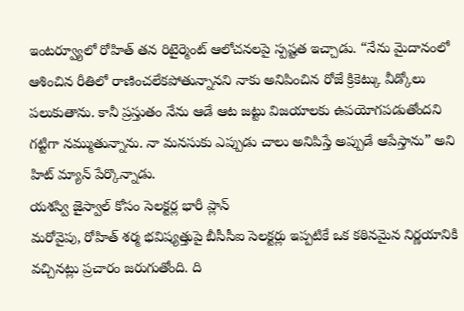ఇంటర్వ్యూలో రోహిత్ తన రిటైర్మెంట్ ఆలోచనలపై స్పష్టత ఇచ్చాడు. “నేను మైదానంలో ఆశించిన రీతిలో రాణించలేకపోతున్నానని నాకు అనిపించిన రోజే క్రికెట్కు వీడ్కోలు పలుకుతాను. కానీ ప్రస్తుతం నేను ఆడే ఆట జట్టు విజయాలకు ఉపయోగపడుతోందని గట్టిగా నమ్ముతున్నాను. నా మనసుకు ఎప్పుడు చాలు అనిపిస్తే అప్పుడే ఆపేస్తాను” అని హిట్ మ్యాన్ పేర్కొన్నాడు.
యశస్వి జైస్వాల్ కోసం సెలక్టర్ల భారీ ప్లాన్
మరోవైపు, రోహిత్ శర్మ భవిష్యత్తుపై బీసీసీఐ సెలక్టర్లు ఇప్పటికే ఒక కఠినమైన నిర్ణయానికి వచ్చినట్లు ప్రచారం జరుగుతోంది. ది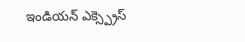ఇండియన్ ఎక్స్ప్రెస్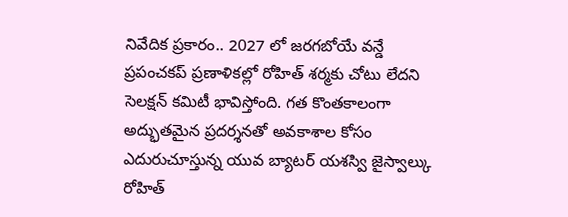నివేదిక ప్రకారం.. 2027 లో జరగబోయే వన్డే ప్రపంచకప్ ప్రణాళికల్లో రోహిత్ శర్మకు చోటు లేదని సెలక్షన్ కమిటీ భావిస్తోంది. గత కొంతకాలంగా అద్భుతమైన ప్రదర్శనతో అవకాశాల కోసం ఎదురుచూస్తున్న యువ బ్యాటర్ యశస్వి జైస్వాల్కు రోహిత్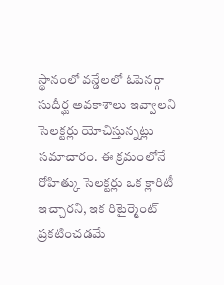స్థానంలో వన్డేలలో ఓపెనర్గా సుదీర్ఘ అవకాశాలు ఇవ్వాలని సెలక్టర్లు యోచిస్తున్నట్లు సమాచారం. ఈ క్రమంలోనే రోహిత్కు సెలక్టర్లు ఒక క్లారిటీ ఇచ్చారని, ఇక రిటైర్మెంట్ ప్రకటించడమే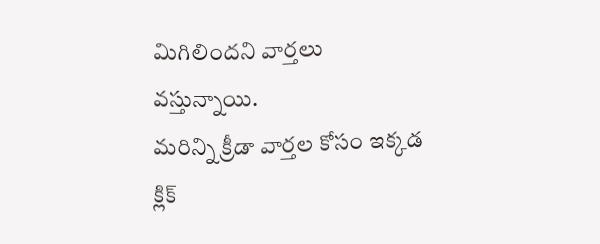మిగిలిందని వార్తలు వస్తున్నాయి.
మరిన్ని క్రీడా వార్తల కోసం ఇక్కడ క్లిక్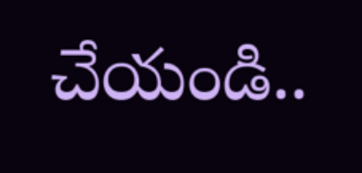చేయండి..